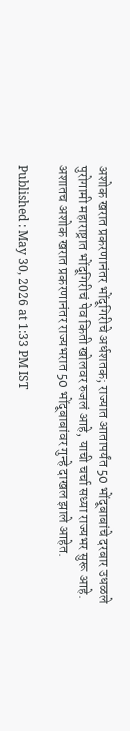अशोक खरात प्रकरणानंतर भोंदूगिरीचे अर्धशतक; राज्यात आतापर्यंत 50 भोंदूबाबांचे दरबार उधळले
पुरोगामी महाराष्ट्रात भोंदूगिरीचं पेव किती खोलवर रुजलं आहे, याची चर्चा सध्या राज्यभर सुरू आहे. अशातच अशोक खरात प्रकरणानंतर राज्यभरात 50 भोंदूबाबांवर गुन्हे दाखल झाले आहेत.

Published : May 30, 2026 at 1:33 PM IST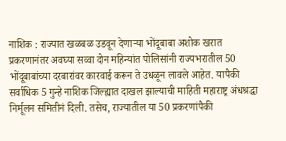नाशिक : राज्यात खळबळ उडवून देणाऱ्या भोंदूबाबा अशोक खरात प्रकरणानंतर अवघ्या सव्वा दोन महिन्यांत पोलिसांनी राज्यभरातील 50 भोंदूबाबांच्या दरबारांवर कारवाई करून ते उधळून लावले आहेत. यापैकी सर्वाधिक 5 गुन्हे नाशिक जिल्ह्यात दाखल झाल्याची माहिती महाराष्ट्र अंधश्रद्धा निर्मूलन समितीनं दिली. तसेच, राज्यातील या 50 प्रकरणांपैकी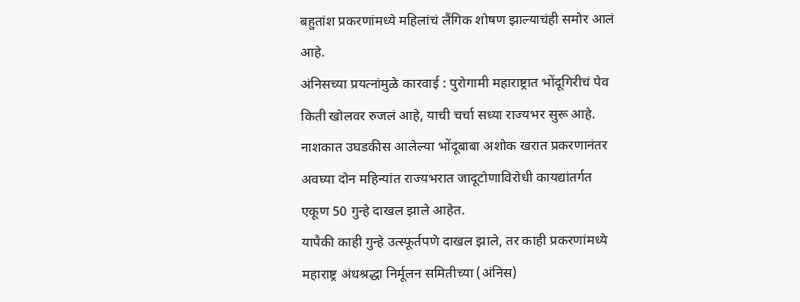बहुतांश प्रकरणांमध्ये महिलांचं लैंगिक शोषण झाल्याचंही समोर आलं आहे.
अंनिसच्या प्रयत्नांमुळे कारवाई : पुरोगामी महाराष्ट्रात भोंदूगिरीचं पेव किती खोलवर रुजलं आहे, याची चर्चा सध्या राज्यभर सुरू आहे. नाशकात उघडकीस आलेल्या भोंदूबाबा अशोक खरात प्रकरणानंतर अवघ्या दोन महिन्यांत राज्यभरात जादूटोणाविरोधी कायद्यांतर्गत एकूण 50 गुन्हे दाखल झाले आहेत.
यापैकी काही गुन्हे उत्स्फूर्तपणे दाखल झाले, तर काही प्रकरणांमध्ये महाराष्ट्र अंधश्रद्धा निर्मूलन समितीच्या (अंनिस)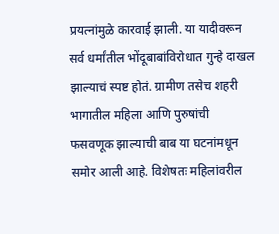प्रयत्नांमुळे कारवाई झाली. या यादीवरून सर्व धर्मांतील भोंदूबाबांविरोधात गुन्हे दाखल झाल्याचं स्पष्ट होतं. ग्रामीण तसेच शहरी भागातील महिला आणि पुरुषांची फसवणूक झाल्याची बाब या घटनांमधून समोर आली आहे. विशेषतः महिलांवरील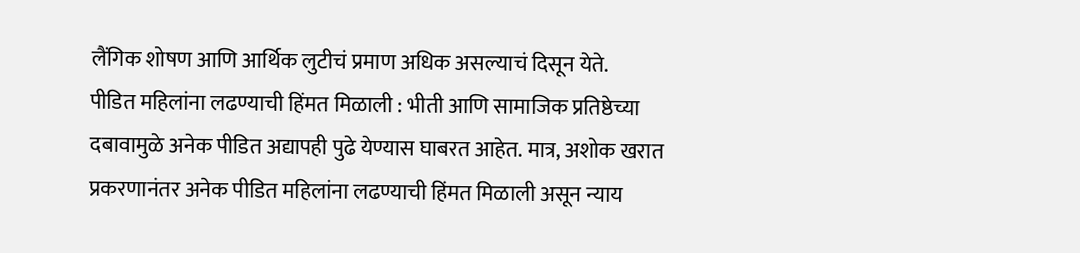लैंगिक शोषण आणि आर्थिक लुटीचं प्रमाण अधिक असल्याचं दिसून येते.
पीडित महिलांना लढण्याची हिंमत मिळाली : भीती आणि सामाजिक प्रतिष्ठेच्या दबावामुळे अनेक पीडित अद्यापही पुढे येण्यास घाबरत आहेत. मात्र, अशोक खरात प्रकरणानंतर अनेक पीडित महिलांना लढण्याची हिंमत मिळाली असून न्याय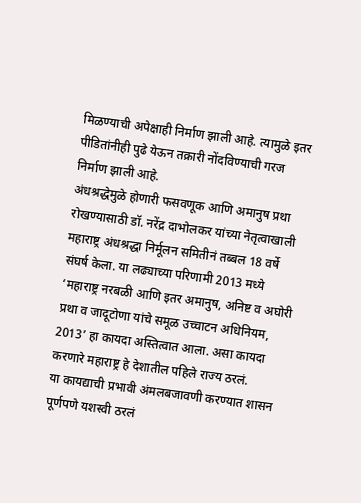मिळण्याची अपेक्षाही निर्माण झाली आहे. त्यामुळे इतर पीडितांनीही पुढे येऊन तक्रारी नोंदविण्याची गरज निर्माण झाली आहे.
अंधश्रद्धेमुळे होणारी फसवणूक आणि अमानुष प्रथा रोखण्यासाठी डॉ. नरेंद्र दाभोलकर यांच्या नेतृत्वाखाली महाराष्ट्र अंधश्रद्धा निर्मूलन समितीनं तब्बल 18 वर्षे संघर्ष केला. या लढ्याच्या परिणामी 2013 मध्ये ‘महाराष्ट्र नरबळी आणि इतर अमानुष, अनिष्ट व अघोरी प्रथा व जादूटोणा यांचे समूळ उच्चाटन अधिनियम, 2013’ हा कायदा अस्तित्वात आला. असा कायदा करणारे महाराष्ट्र हे देशातील पहिले राज्य ठरलं.
या कायद्याची प्रभावी अंमलबजावणी करण्यात शासन पूर्णपणे यशस्वी ठरलं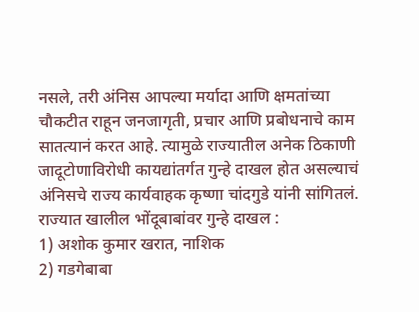नसले, तरी अंनिस आपल्या मर्यादा आणि क्षमतांच्या चौकटीत राहून जनजागृती, प्रचार आणि प्रबोधनाचे काम सातत्यानं करत आहे. त्यामुळे राज्यातील अनेक ठिकाणी जादूटोणाविरोधी कायद्यांतर्गत गुन्हे दाखल होत असल्याचं अंनिसचे राज्य कार्यवाहक कृष्णा चांदगुडे यांनी सांगितलं.
राज्यात खालील भोंदूबाबांवर गुन्हे दाखल :
1) अशोक कुमार खरात, नाशिक
2) गडगेबाबा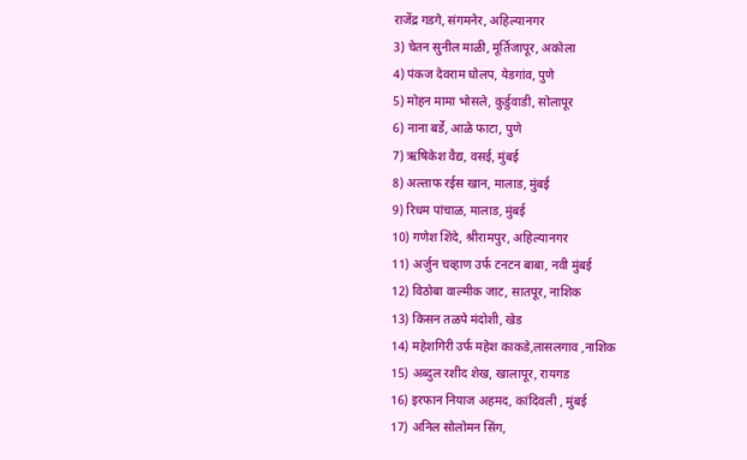राजेंद्र गडगे, संगमनेर, अहिल्यानगर
3) चेतन सुनील माळी, मूर्तिजापूर, अकोला
4) पंकज देवराम घोलप, येडगांव, पुणे
5) मोहन मामा भोसले, कुर्डुवाडी, सोलापूर
6) नाना बर्डे, आळे फाटा, पुणे
7) ऋषिकेश वैद्य, वसई, मुंबई
8) अल्ताफ रईस खान, मालाड, मुंबई
9) रिधम पांचाळ, मालाड, मुंबई
10) गणेश शिंदे, श्रीरामपुर, अहिल्यानगर
11) अर्जुन चव्हाण उर्फ टनटन बाबा, नवी मुंबई
12) विठोबा वाल्मीक जाट, सातपूर, नाशिक
13) किसन तळपे मंदोशी, खेड
14) महेशगिरी उर्फ महेश काकडे,लासलगाव ,नाशिक
15) अब्दुल रशीद शेख, खालापूर, रायगड
16) इरफान नियाज अहमद, कांदिवली , मुंबई
17) अनिल सोलोमन सिंग,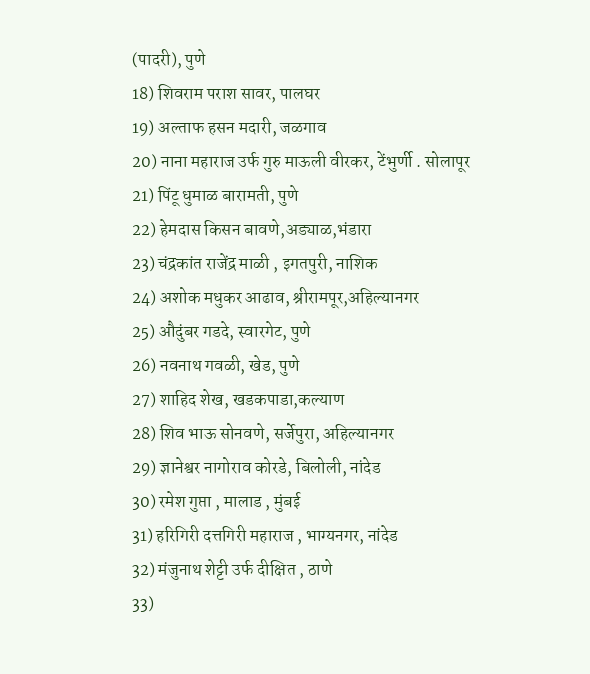(पादरी), पुणे
18) शिवराम पराश सावर, पालघर
19) अल्ताफ हसन मदारी, जळगाव
20) नाना महाराज उर्फ गुरु माऊली वीरकर, टेंभुर्णी . सोलापूर
21) पिंटू धुमाळ बारामती, पुणे
22) हेमदास किसन बावणे,अड्याळ,भंडारा
23) चंद्रकांत राजेंद्र माळी , इगतपुरी, नाशिक
24) अशोक मधुकर आढाव, श्रीरामपूर,अहिल्यानगर
25) औदुंबर गडदे, स्वारगेट, पुणे
26) नवनाथ गवळी, खेड, पुणे
27) शाहिद शेख, खडकपाडा,कल्याण
28) शिव भाऊ सोनवणे, सर्जेपुरा, अहिल्यानगर
29) ज्ञानेश्वर नागोराव कोरडे, बिलोली, नांदेड
30) रमेश गुप्ता , मालाड , मुंबई
31) हरिगिरी दत्तगिरी महाराज , भाग्यनगर, नांदेड
32) मंजुनाथ शेट्टी उर्फ दीक्षित , ठाणे
33)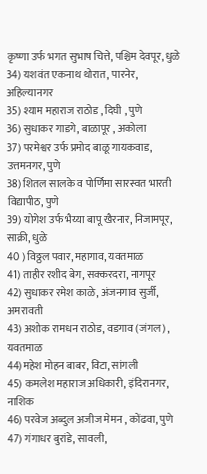कृष्णा उर्फ भगत सुभाष चित्ते, पश्चिम देवपूर, धुळे
34) यशवंत एकनाथ थोरात, पारनेर, अहिल्यानगर
35) श्याम महाराज राठोड , दिघी , पुणे
36) सुधाकर गाडगे, बाळापूर , अकोला
37) परमेश्वर उर्फ प्रमोद बाळू गायकवाड, उत्तमनगर, पुणे
38) शितल सालके व पोर्णिमा सारस्वत भारती विद्यापीठ, पुणे
39) योगेश उर्फ भैय्या बापू खैरनार, निजामपूर, साक्री, धुळे
40 ) विठ्ठल पवार, महागाव, यवतमाळ
41) ताहीर रशीद बेग, सक्करदरा, नागपूर
42) सुधाकर रमेश काळे, अंजनगाव सुर्जी, अमरावती
43) अशोक रामधन राठोड, वडगाव (जंगल) , यवतमाळ
44)महेश मोहन बाबर, विटा, सांगली
45) कमलेश महाराज अधिकारी, इंदिरानगर, नाशिक
46) परवेज अब्दुल अजीज मेमन , कोंढवा, पुणे
47) गंगाधर बुरांडे, सावली,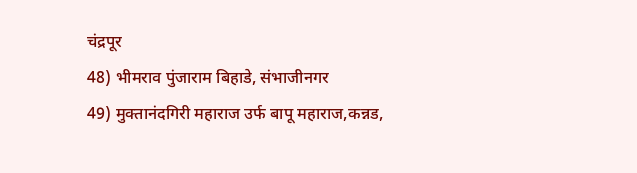चंद्रपूर
48) भीमराव पुंजाराम बिहाडे, संभाजीनगर
49) मुक्तानंदगिरी महाराज उर्फ बापू महाराज,कन्नड,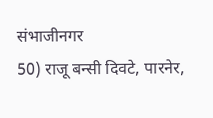संभाजीनगर
50) राजू बन्सी दिवटे, पारनेर,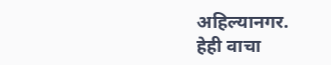अहिल्यानगर.
हेही वाचा